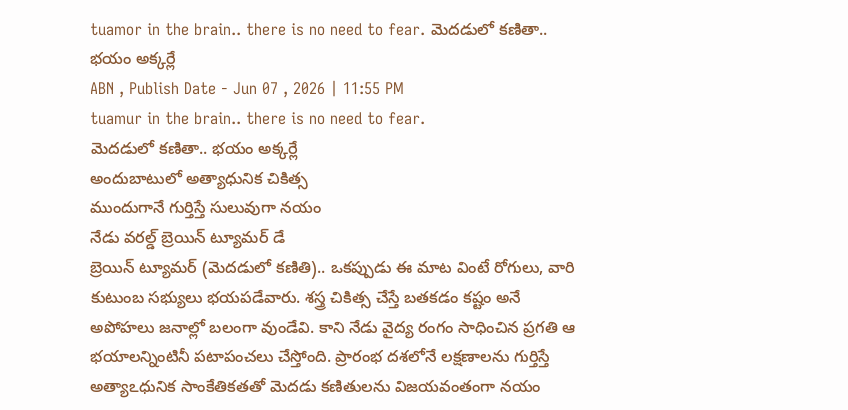tuamor in the brain.. there is no need to fear. మెదడులో కణితా.. భయం అక్కర్లే
ABN , Publish Date - Jun 07 , 2026 | 11:55 PM
tuamur in the brain.. there is no need to fear.
మెదడులో కణితా.. భయం అక్కర్లే
అందుబాటులో అత్యాధునిక చికిత్స
ముందుగానే గుర్తిస్తే సులువుగా నయం
నేడు వరల్డ్ బ్రెయిన్ ట్యూమర్ డే
బ్రెయిన్ ట్యూమర్ (మెదడులో కణితి).. ఒకప్పుడు ఈ మాట వింటే రోగులు, వారి కుటుంబ సభ్యులు భయపడేవారు. శస్త్ర చికిత్స చేస్తే బతకడం కష్టం అనే అపోహలు జనాల్లో బలంగా వుండేవి. కాని నేడు వైద్య రంగం సాధించిన ప్రగతి ఆ భయాలన్నింటినీ పటాపంచలు చేస్తోంది. ప్రారంభ దశలోనే లక్షణాలను గుర్తిస్తే అత్యాఽధునిక సాంకేతికతతో మెదడు కణితులను విజయవంతంగా నయం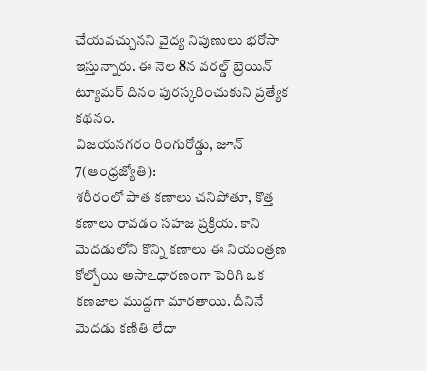చేయవచ్చునని వైద్య నిపుణులు భరోసా ఇస్తున్నారు. ఈ నెల 8న వరల్డ్ బ్రెయిన్ ట్యూమర్ దినం పురస్కరించుకుని ప్రత్యేక కథనం.
విజయనగరం రింగురోడ్డు, జూన్ 7(ఆంధ్రజ్యోతి):
శరీరంలో పాత కణాలు చనిపోతూ, కొత్త కణాలు రావడం సహజ ప్రక్రియ. కాని మెదడులోని కొన్ని కణాలు ఈ నియంత్రణ కోల్పోయి అసాఽధారణంగా పెరిగి ఒక కణజాల ముద్దగా మారతాయి. దీనినే మెదడు కణితి లేదా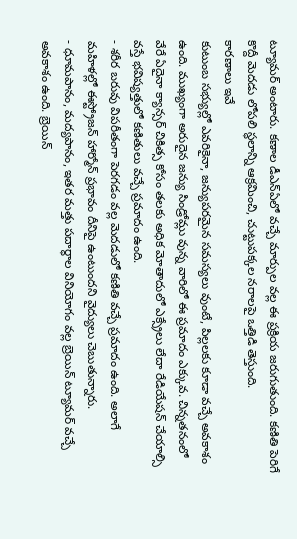ట్యూమర్ అంటారు. కణాల డీఎన్ఏలో వచ్చే మార్పుల వల్ల ఈ ప్రక్రియ జరుగుతుంది. కణితి పెరిగే కొద్దీ మెదడు లోపలి స్థలాన్ని ఆక్రమించి, చుట్టుపక్కల నరాలపై ఒత్తిడి తెస్తుంది.
కారణాలు ఇవే
కుటుంబ సభ్యుల్లో ఎవరికైనా, జన్యుపరమైన సమస్యలు వుంటే, పిల్లలకు కూడా వచ్చే అవకాశం ఉంది. ముఖ్యంగా అరుదైన జన్యు సిండ్రోమ్లు వున్న వారిలో ఈ ప్రమాదం ఎక్కువ. చిన్నతనంలో వేరే ఏదైనా క్యాన్సర్ చికిత్స కోసం తలకు అధిక మోతాదులో ఎక్స్రేలు లేదా రేడియేషన్ చేయాల్సి వస్తే భవిష్యత్తులో కణితులు వచ్చే ప్రమాదం ఉంది.
- శరీర బరువు విపరీతంగా పెరగడం వల్ల మెదడులో కణితి వచ్చే ప్రమాదం ఉంది. అలాగే మహిళల్లో ఈస్ట్రోజన్ హార్మోన్ ప్రభావం దీనిపై ఉంటుందని వైద్యులు చెబుతున్నారు.
- ధూమపానం, మద్యపానం, ఇతర మత్తు పదార్థాల వినియోగం వల్ల బ్రెయిన్ ట్యూమర్ వచ్చే అవకాశం ఉంది. బ్రెయిన్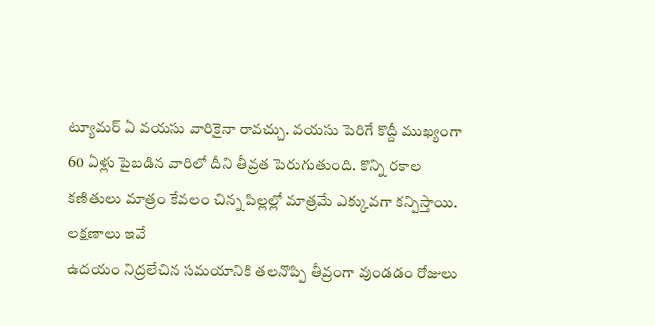ట్యూమర్ ఏ వయసు వారికైనా రావచ్చు. వయసు పెరిగే కొద్దీ ముఖ్యంగా 60 ఏళ్లు పైబడిన వారిలో దీని తీవ్రత పెరుగుతుంది. కొన్ని రకాల కణితులు మాత్రం కేవలం చిన్న పిల్లల్లో మాత్రమే ఎక్కువగా కన్పిస్తాయి.
లక్షణాలు ఇవే
ఉదయం నిద్రలేచిన సమయానికి తలనొప్పి తీవ్రంగా వుండడం రోజులు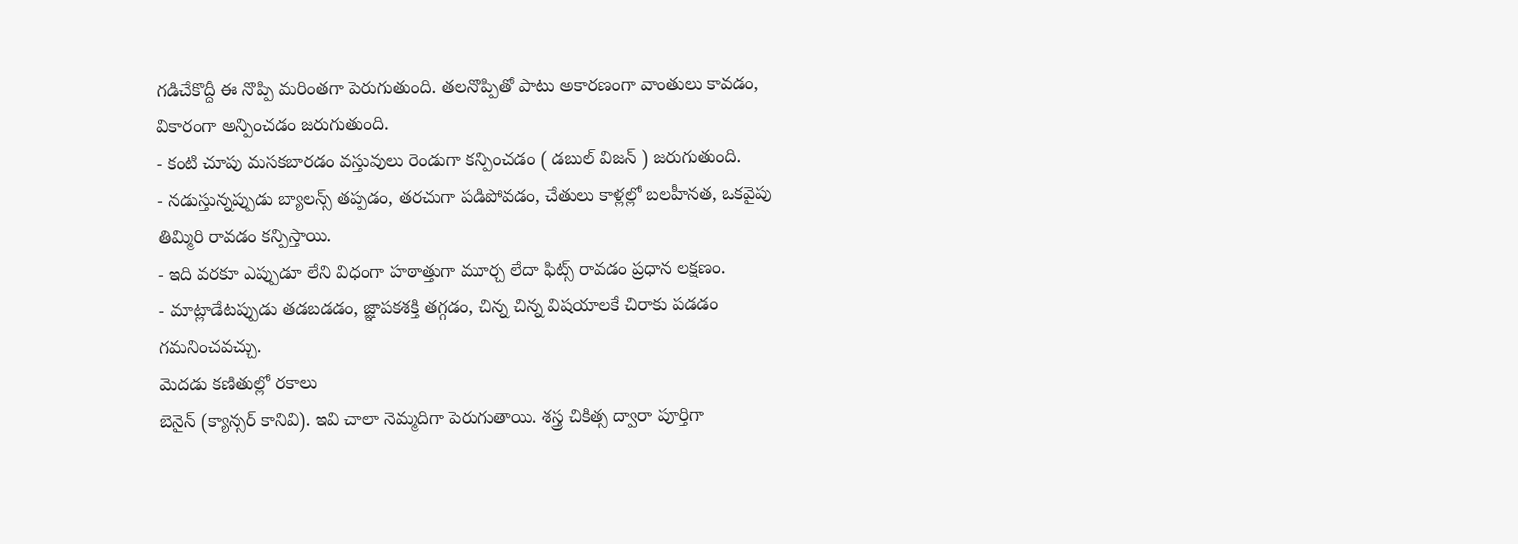గడిచేకొద్దీ ఈ నొప్పి మరింతగా పెరుగుతుంది. తలనొప్పితో పాటు అకారణంగా వాంతులు కావడం, వికారంగా అన్పించడం జరుగుతుంది.
- కంటి చూపు మసకబారడం వస్తువులు రెండుగా కన్పించడం ( డబుల్ విజన్ ) జరుగుతుంది.
- నడుస్తున్నప్పుడు బ్యాలన్స్ తప్పడం, తరచుగా పడిపోవడం, చేతులు కాళ్లల్లో బలహీనత, ఒకవైపు తిమ్మిరి రావడం కన్పిస్తాయి.
- ఇది వరకూ ఎప్పుడూ లేని విధంగా హఠాత్తుగా మూర్చ లేదా ఫిట్స్ రావడం ప్రధాన లక్షణం.
- మాట్లాడేటప్పుడు తడబడడం, జ్ఞాపకశక్తి తగ్గడం, చిన్న చిన్న విషయాలకే చిరాకు పడడం గమనించవచ్చు.
మెదడు కణితుల్లో రకాలు
బెనైన్ (క్యాన్సర్ కానివి). ఇవి చాలా నెమ్మదిగా పెరుగుతాయి. శస్త్ర చికిత్స ద్వారా పూర్తిగా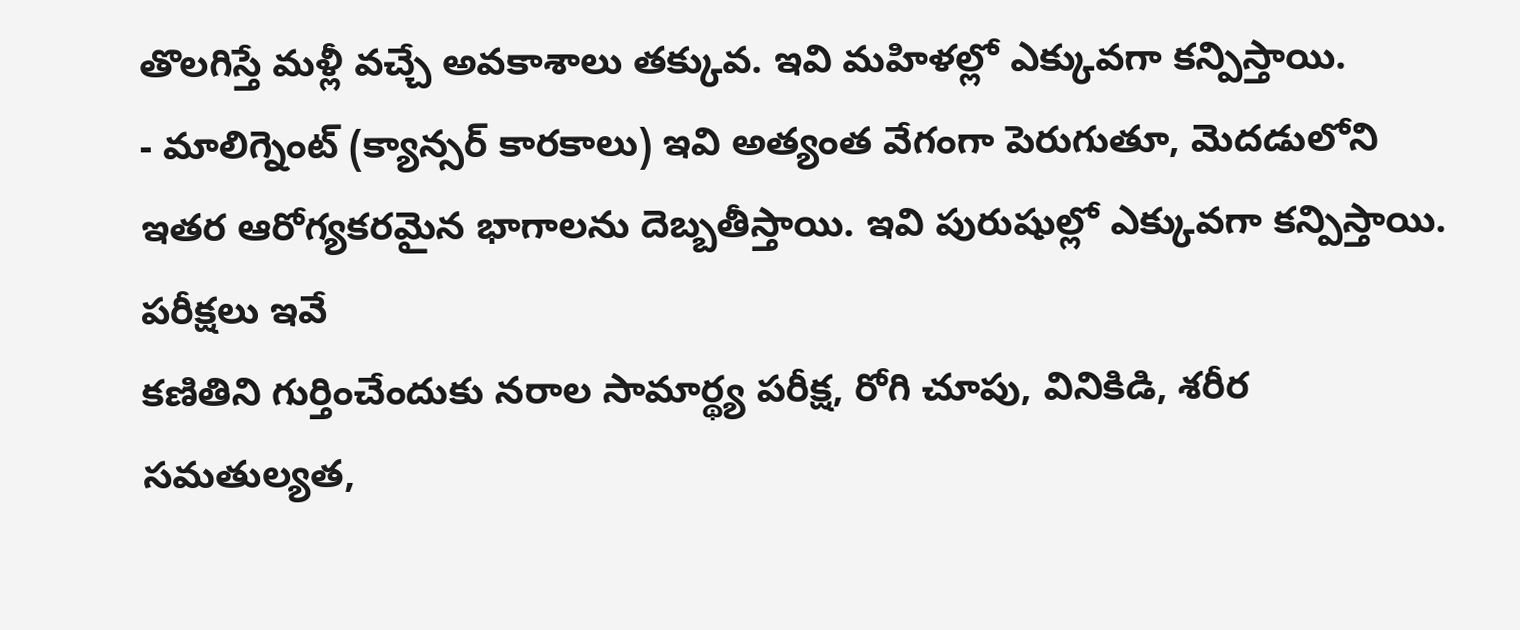తొలగిస్తే మళ్లీ వచ్చే అవకాశాలు తక్కువ. ఇవి మహిళల్లో ఎక్కువగా కన్పిస్తాయి.
- మాలిగ్నెంట్ (క్యాన్సర్ కారకాలు) ఇవి అత్యంత వేగంగా పెరుగుతూ, మెదడులోని ఇతర ఆరోగ్యకరమైన భాగాలను దెబ్బతీస్తాయి. ఇవి పురుషుల్లో ఎక్కువగా కన్పిస్తాయి.
పరీక్షలు ఇవే
కణితిని గుర్తించేందుకు నరాల సామార్థ్య పరీక్ష, రోగి చూపు, వినికిడి, శరీర సమతుల్యత,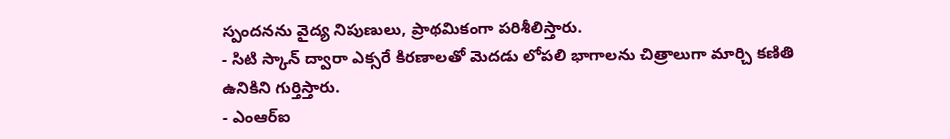స్పందనను వైద్య నిపుణులు, ప్రాథమికంగా పరిశీలిస్తారు.
- సిటి స్కాన్ ద్వారా ఎక్సరే కిరణాలతో మెదడు లోపలి భాగాలను చిత్రాలుగా మార్చి కణితి ఉనికిని గుర్తిస్తారు.
- ఎంఆర్ఐ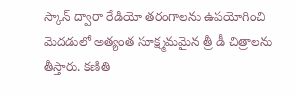స్కాన్ ద్వారా రేడియో తరంగాలను ఉపయోగించి మెదడులో అత్యంత సూక్ష్మమమైన త్రీ డీ చిత్రాలను తీస్తారు. కణితి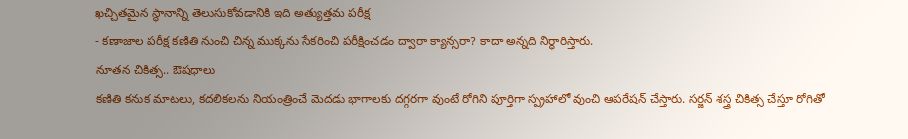ఖచ్చితమైన స్థానాన్ని తెలుసుకోవడానికి ఇది అత్యుత్తమ పరీక్ష
- కణాజాల పరీక్ష కణితి నుంచి చిన్న ముక్కను సేకరించి పరీక్షించడం ద్వారా క్యాన్సరా? కాదా అన్నది నిర్ధారిస్తారు.
నూతన చికిత్స.. ఔషధాలు
కణితి కనుక మాటలు, కదలికలను నియంత్రించే మెదడు భాగాలకు దగ్గరగా వుంటే రోగిని పూర్తిగా స్ప్రహాలో వుంచి ఆపరేషన్ చేస్తారు. సర్జన్ శస్త్ర చికిత్స చేస్తూ రోగితో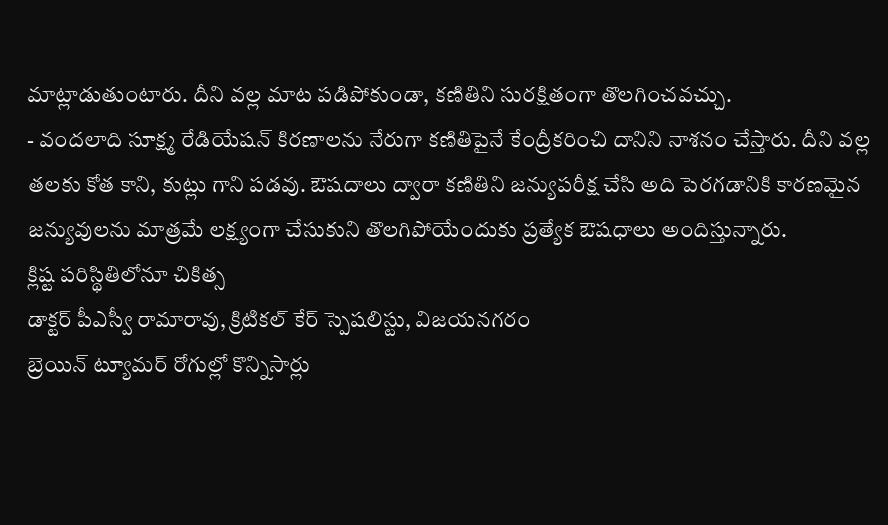మాట్లాడుతుంటారు. దీని వల్ల మాట పడిపోకుండా, కణితిని సురక్షితంగా తొలగించవచ్చు.
- వందలాది సూక్ష్మ రేడియేషన్ కిరణాలను నేరుగా కణితిపైనే కేంద్రీకరించి దానిని నాశనం చేస్తారు. దీని వల్ల తలకు కోత కాని, కుట్లు గాని పడవు. ఔషదాలు ద్వారా కణితిని జన్యుపరీక్ష చేసి అది పెరగడానికి కారణమైన జన్యువులను మాత్రమే లక్ష్యంగా చేసుకుని తొలగిపోయేందుకు ప్రత్యేక ఔషధాలు అందిస్తున్నారు.
క్లిష్ట పరిస్థితిలోనూ చికిత్స
డాక్టర్ పీఎస్వీ రామారావు, క్రిటికల్ కేర్ స్పెషలిస్టు, విజయనగరం
బ్రెయిన్ ట్యూమర్ రోగుల్లో కొన్నిసార్లు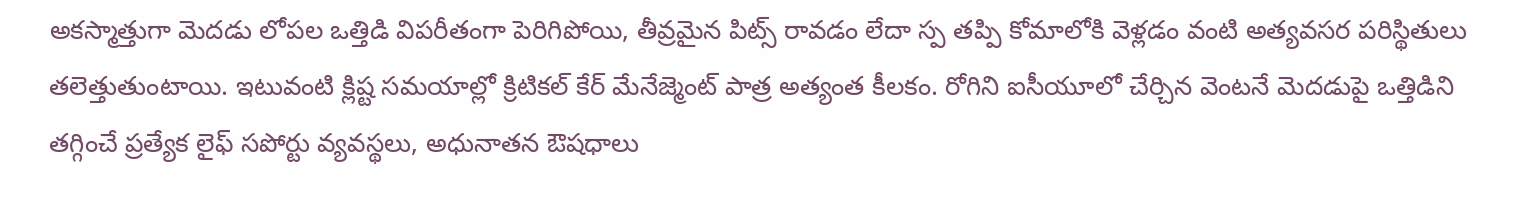అకస్మాత్తుగా మెదడు లోపల ఒత్తిడి విపరీతంగా పెరిగిపోయి, తీవ్రమైన పిట్స్ రావడం లేదా స్ప తప్పి కోమాలోకి వెళ్లడం వంటి అత్యవసర పరిస్థితులు తలెత్తుతుంటాయి. ఇటువంటి క్లిష్ట సమయాల్లో క్రిటికల్ కేర్ మేనేజ్మెంట్ పాత్ర అత్యంత కీలకం. రోగిని ఐసీయూలో చేర్చిన వెంటనే మెదడుపై ఒత్తిడిని తగ్గించే ప్రత్యేక లైఫ్ సపోర్టు వ్యవస్థలు, అధునాతన ఔషధాలు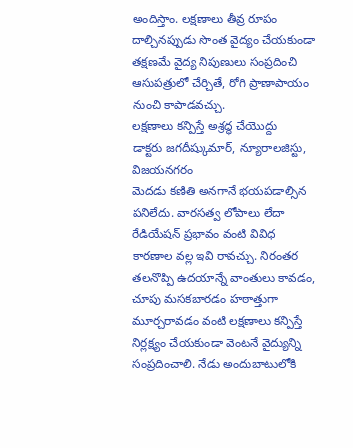అందిస్తాం. లక్షణాలు తీవ్ర రూపం దాల్చినప్పుడు సొంత వైద్యం చేయకుండా తక్షణమే వైద్య నిపుణులు సంప్రదించి ఆసుపత్రులో చేర్చితే, రోగి ప్రాణాపాయం నుంచి కాపాడవచ్చు.
లక్షణాలు కన్పిస్తే అశ్రద్ధ చేయొద్దు
డాక్టరు జగదీష్కుమార్, న్యూరాలజిస్టు, విజయనగరం
మెదడు కణితి అనగానే భయపడాల్సిన పనిలేదు. వారసత్వ లోపాలు లేదా రేడియేషన్ ప్రభావం వంటి వివిధ కారణాల వల్ల ఇవి రావచ్చు. నిరంతర తలనొప్పి ఉదయాన్నే వాంతులు కావడం, చూపు మసకబారడం హఠాత్తుగా మూర్చరావడం వంటి లక్షణాలు కన్పిస్తే నిర్లక్ష్యం చేయకుండా వెంటనే వైద్యున్ని సంప్రదించాలి. నేడు అందుబాటులోకి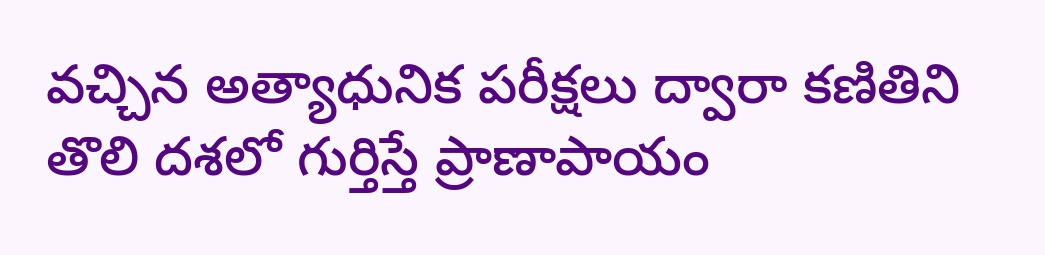వచ్చిన అత్యాధునిక పరీక్షలు ద్వారా కణితిని తొలి దశలో గుర్తిస్తే ప్రాణాపాయం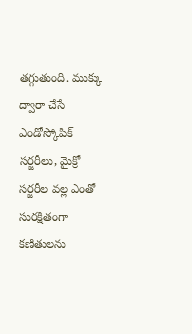తగ్గుతుంది. ముక్కు ద్వారా చేసే ఎండోస్కోపిక్ సర్జరీలు, మైక్రో సర్జరీల వల్ల ఎంతో సురక్షితంగా కణితులను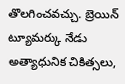తొలగించవచ్చు. బ్రెయిన్ ట్యూమర్కు నేడు అత్యాధునిక చికిత్సలు,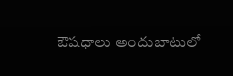ఔషధాలు అందుబాటులో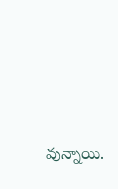వున్నాయి.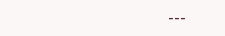---